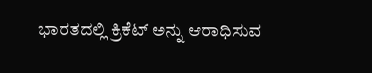ಭಾರತದಲ್ಲಿ ಕ್ರಿಕೆಟ್ ಅನ್ನು ಆರಾಧಿಸುವ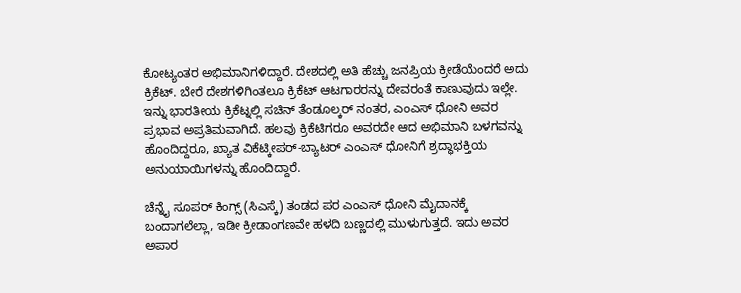ಕೋಟ್ಯಂತರ ಅಭಿಮಾನಿಗಳಿದ್ದಾರೆ. ದೇಶದಲ್ಲಿ ಅತಿ ಹೆಚ್ಚು ಜನಪ್ರಿಯ ಕ್ರೀಡೆಯೆಂದರೆ ಅದು ಕ್ರಿಕೆಟ್. ಬೇರೆ ದೇಶಗಳಿಗಿಂತಲೂ ಕ್ರಿಕೆಟ್ ಆಟಗಾರರನ್ನು ದೇವರಂತೆ ಕಾಣುವುದು ಇಲ್ಲೇ.
ಇನ್ನು ಭಾರತೀಯ ಕ್ರಿಕೆಟ್ನಲ್ಲಿ ಸಚಿನ್ ತೆಂಡೂಲ್ಕರ್ ನಂತರ, ಎಂಎಸ್ ಧೋನಿ ಅವರ ಪ್ರಭಾವ ಅಪ್ರತಿಮವಾಗಿದೆ. ಹಲವು ಕ್ರಿಕೆಟಿಗರೂ ಅವರದೇ ಆದ ಅಭಿಮಾನಿ ಬಳಗವನ್ನು ಹೊಂದಿದ್ದರೂ, ಖ್ಯಾತ ವಿಕೆಟ್ಕೀಪರ್-ಬ್ಯಾಟರ್ ಎಂಎಸ್ ಧೋನಿಗೆ ಶ್ರದ್ಧಾಭಕ್ತಿಯ ಅನುಯಾಯಿಗಳನ್ನು ಹೊಂದಿದ್ದಾರೆ.

ಚೆನ್ನೈ ಸೂಪರ್ ಕಿಂಗ್ಸ್ (ಸಿಎಸ್ಕೆ) ತಂಡದ ಪರ ಎಂಎಸ್ ಧೋನಿ ಮೈದಾನಕ್ಕೆ ಬಂದಾಗಲೆಲ್ಲಾ, ಇಡೀ ಕ್ರೀಡಾಂಗಣವೇ ಹಳದಿ ಬಣ್ಣದಲ್ಲಿ ಮುಳುಗುತ್ತದೆ. ಇದು ಅವರ ಅಪಾರ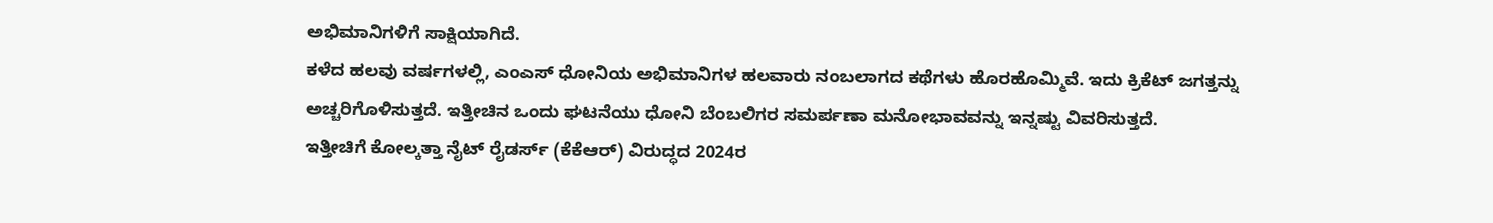ಅಭಿಮಾನಿಗಳಿಗೆ ಸಾಕ್ಷಿಯಾಗಿದೆ.
ಕಳೆದ ಹಲವು ವರ್ಷಗಳಲ್ಲಿ, ಎಂಎಸ್ ಧೋನಿಯ ಅಭಿಮಾನಿಗಳ ಹಲವಾರು ನಂಬಲಾಗದ ಕಥೆಗಳು ಹೊರಹೊಮ್ಮಿವೆ. ಇದು ಕ್ರಿಕೆಟ್ ಜಗತ್ತನ್ನು ಅಚ್ಚರಿಗೊಳಿಸುತ್ತದೆ. ಇತ್ತೀಚಿನ ಒಂದು ಘಟನೆಯು ಧೋನಿ ಬೆಂಬಲಿಗರ ಸಮರ್ಪಣಾ ಮನೋಭಾವವನ್ನು ಇನ್ನಷ್ಟು ವಿವರಿಸುತ್ತದೆ.
ಇತ್ತೀಚಿಗೆ ಕೋಲ್ಕತ್ತಾ ನೈಟ್ ರೈಡರ್ಸ್ (ಕೆಕೆಆರ್) ವಿರುದ್ಧದ 2024ರ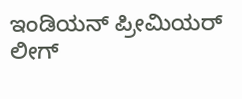ಇಂಡಿಯನ್ ಪ್ರೀಮಿಯರ್ ಲೀಗ್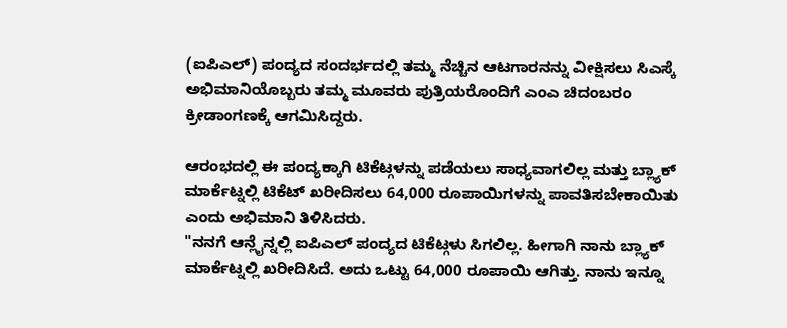(ಐಪಿಎಲ್) ಪಂದ್ಯದ ಸಂದರ್ಭದಲ್ಲಿ ತಮ್ಮ ನೆಚ್ಚಿನ ಆಟಗಾರನನ್ನು ವೀಕ್ಷಿಸಲು ಸಿಎಸ್ಕೆ ಅಭಿಮಾನಿಯೊಬ್ಬರು ತಮ್ಮ ಮೂವರು ಪುತ್ರಿಯರೊಂದಿಗೆ ಎಂಎ ಚಿದಂಬರಂ ಕ್ರೀಡಾಂಗಣಕ್ಕೆ ಆಗಮಿಸಿದ್ದರು.

ಆರಂಭದಲ್ಲಿ ಈ ಪಂದ್ಯಕ್ಕಾಗಿ ಟಿಕೆಟ್ಗಳನ್ನು ಪಡೆಯಲು ಸಾಧ್ಯವಾಗಲಿಲ್ಲ ಮತ್ತು ಬ್ಲ್ಯಾಕ್ ಮಾರ್ಕೆಟ್ನಲ್ಲಿ ಟಿಕೆಟ್ ಖರೀದಿಸಲು 64,000 ರೂಪಾಯಿಗಳನ್ನು ಪಾವತಿಸಬೇಕಾಯಿತು ಎಂದು ಅಭಿಮಾನಿ ತಿಳಿಸಿದರು.
"ನನಗೆ ಆನ್ಲೈನ್ನಲ್ಲಿ ಐಪಿಎಲ್ ಪಂದ್ಯದ ಟಿಕೆಟ್ಗಳು ಸಿಗಲಿಲ್ಲ. ಹೀಗಾಗಿ ನಾನು ಬ್ಲ್ಯಾಕ್ ಮಾರ್ಕೆಟ್ನಲ್ಲಿ ಖರೀದಿಸಿದೆ. ಅದು ಒಟ್ಟು 64,000 ರೂಪಾಯಿ ಆಗಿತ್ತು. ನಾನು ಇನ್ನೂ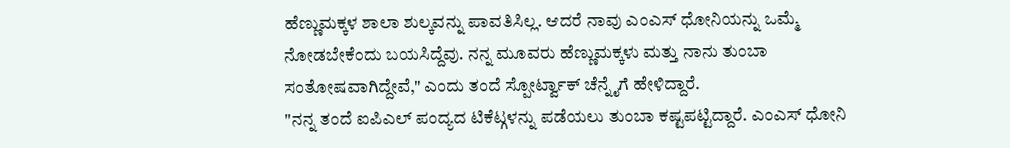ಹೆಣ್ಣುಮಕ್ಕಳ ಶಾಲಾ ಶುಲ್ಕವನ್ನು ಪಾವತಿಸಿಲ್ಲ. ಆದರೆ ನಾವು ಎಂಎಸ್ ಧೋನಿಯನ್ನು ಒಮ್ಮೆ ನೋಡಬೇಕೆಂದು ಬಯಸಿದ್ದೆವು. ನನ್ನ ಮೂವರು ಹೆಣ್ಣುಮಕ್ಕಳು ಮತ್ತು ನಾನು ತುಂಬಾ ಸಂತೋಷವಾಗಿದ್ದೇವೆ," ಎಂದು ತಂದೆ ಸ್ಪೋರ್ಟ್ವಾಕ್ ಚೆನ್ನೈಗೆ ಹೇಳಿದ್ದಾರೆ.
"ನನ್ನ ತಂದೆ ಐಪಿಎಲ್ ಪಂದ್ಯದ ಟಿಕೆಟ್ಗಳನ್ನು ಪಡೆಯಲು ತುಂಬಾ ಕಷ್ಟಪಟ್ಟಿದ್ದಾರೆ. ಎಂಎಸ್ ಧೋನಿ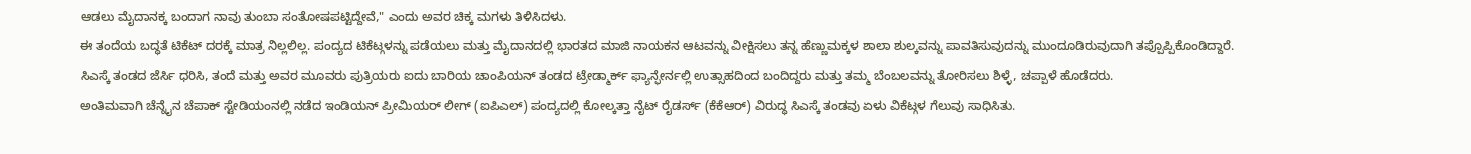ಆಡಲು ಮೈದಾನಕ್ಕ ಬಂದಾಗ ನಾವು ತುಂಬಾ ಸಂತೋಷಪಟ್ಟಿದ್ದೇವೆ," ಎಂದು ಅವರ ಚಿಕ್ಕ ಮಗಳು ತಿಳಿಸಿದಳು.
ಈ ತಂದೆಯ ಬದ್ಧತೆ ಟಿಕೆಟ್ ದರಕ್ಕೆ ಮಾತ್ರ ನಿಲ್ಲಲಿಲ್ಲ. ಪಂದ್ಯದ ಟಿಕೆಟ್ಗಳನ್ನು ಪಡೆಯಲು ಮತ್ತು ಮೈದಾನದಲ್ಲಿ ಭಾರತದ ಮಾಜಿ ನಾಯಕನ ಆಟವನ್ನು ವೀಕ್ಷಿಸಲು ತನ್ನ ಹೆಣ್ಣುಮಕ್ಕಳ ಶಾಲಾ ಶುಲ್ಕವನ್ನು ಪಾವತಿಸುವುದನ್ನು ಮುಂದೂಡಿರುವುದಾಗಿ ತಪ್ಪೊಪ್ಪಿಕೊಂಡಿದ್ದಾರೆ.
ಸಿಎಸ್ಕೆ ತಂಡದ ಜೆರ್ಸಿ ಧರಿಸಿ, ತಂದೆ ಮತ್ತು ಅವರ ಮೂವರು ಪುತ್ರಿಯರು ಐದು ಬಾರಿಯ ಚಾಂಪಿಯನ್ ತಂಡದ ಟ್ರೇಡ್ಮಾರ್ಕ್ ಫ್ಯಾನ್ಫೇರ್ನಲ್ಲಿ ಉತ್ಸಾಹದಿಂದ ಬಂದಿದ್ದರು ಮತ್ತು ತಮ್ಮ ಬೆಂಬಲವನ್ನು ತೋರಿಸಲು ಶಿಳ್ಳೆ, ಚಪ್ಪಾಳೆ ಹೊಡೆದರು.
ಅಂತಿಮವಾಗಿ ಚೆನ್ನೈನ ಚೆಪಾಕ್ ಸ್ಟೇಡಿಯಂನಲ್ಲಿ ನಡೆದ ಇಂಡಿಯನ್ ಪ್ರೀಮಿಯರ್ ಲೀಗ್ (ಐಪಿಎಲ್) ಪಂದ್ಯದಲ್ಲಿ ಕೋಲ್ಕತ್ತಾ ನೈಟ್ ರೈಡರ್ಸ್ (ಕೆಕೆಆರ್) ವಿರುದ್ಧ ಸಿಎಸ್ಕೆ ತಂಡವು ಏಳು ವಿಕೆಟ್ಗಳ ಗೆಲುವು ಸಾಧಿಸಿತು.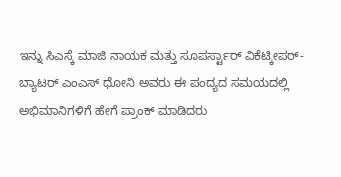ಇನ್ನು ಸಿಎಸ್ಕೆ ಮಾಜಿ ನಾಯಕ ಮತ್ತು ಸೂಪರ್ಸ್ಟಾರ್ ವಿಕೆಟ್ಕೀಪರ್-ಬ್ಯಾಟರ್ ಎಂಎಸ್ ಧೋನಿ ಅವರು ಈ ಪಂದ್ಯದ ಸಮಯದಲ್ಲಿ ಅಭಿಮಾನಿಗಳಿಗೆ ಹೇಗೆ ಪ್ರಾಂಕ್ ಮಾಡಿದರು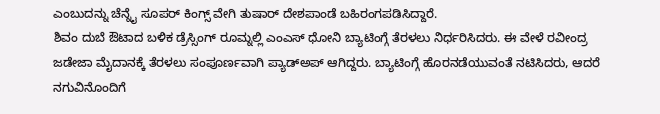ಎಂಬುದನ್ನು ಚೆನ್ನೈ ಸೂಪರ್ ಕಿಂಗ್ಸ್ ವೇಗಿ ತುಷಾರ್ ದೇಶಪಾಂಡೆ ಬಹಿರಂಗಪಡಿಸಿದ್ದಾರೆ.
ಶಿವಂ ದುಬೆ ಔಟಾದ ಬಳಿಕ ಡ್ರೆಸ್ಸಿಂಗ್ ರೂಮ್ನಲ್ಲಿ ಎಂಎಸ್ ಧೋನಿ ಬ್ಯಾಟಿಂಗ್ಗೆ ತೆರಳಲು ನಿರ್ಧರಿಸಿದರು. ಈ ವೇಳೆ ರವೀಂದ್ರ ಜಡೇಜಾ ಮೈದಾನಕ್ಕೆ ತೆರಳಲು ಸಂಪೂರ್ಣವಾಗಿ ಪ್ಯಾಡ್ಅಪ್ ಆಗಿದ್ದರು. ಬ್ಯಾಟಿಂಗ್ಗೆ ಹೊರನಡೆಯುವಂತೆ ನಟಿಸಿದರು, ಆದರೆ ನಗುವಿನೊಂದಿಗೆ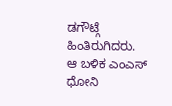ಡಗೌಟ್ಗೆ ಹಿಂತಿರುಗಿದರು.
ಆ ಬಳಿಕ ಎಂಎಸ್ ಧೋನಿ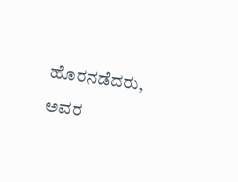ಹೊರನಡೆದರು, ಅವರ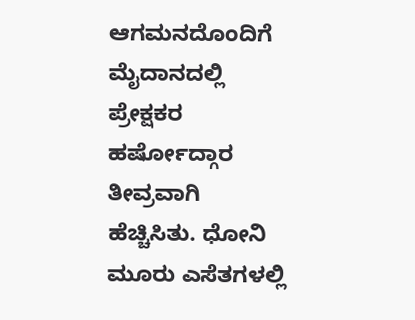ಆಗಮನದೊಂದಿಗೆ ಮೈದಾನದಲ್ಲಿ ಪ್ರೇಕ್ಷಕರ ಹರ್ಷೋದ್ಗಾರ ತೀವ್ರವಾಗಿ ಹೆಚ್ಚಿಸಿತು. ಧೋನಿ ಮೂರು ಎಸೆತಗಳಲ್ಲಿ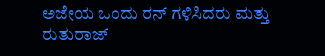ಅಜೇಯ ಒಂದು ರನ್ ಗಳಿಸಿದರು ಮತ್ತು ರುತುರಾಜ್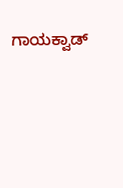ಗಾಯಕ್ವಾಡ್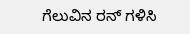ಗೆಲುವಿನ ರನ್ ಗಳಿಸಿ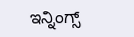ಇನ್ನಿಂಗ್ಸ್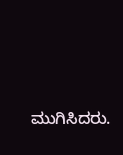ಮುಗಿಸಿದರು.